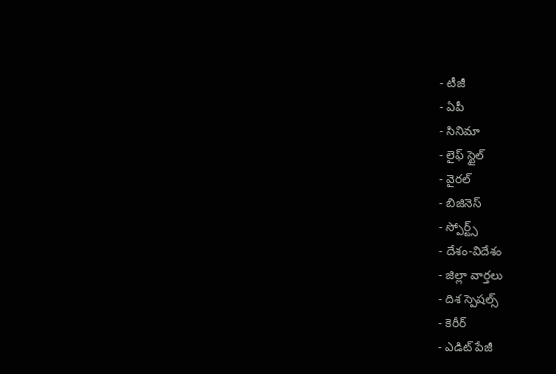- టీజీ
- ఏపీ
- సినిమా
- లైఫ్ స్టైల్
- వైరల్
- బిజినెస్
- స్పోర్ట్స్
- దేశం-విదేశం
- జిల్లా వార్తలు
- దిశ స్పెషల్స్
- కెరీర్
- ఎడిట్ పేజీ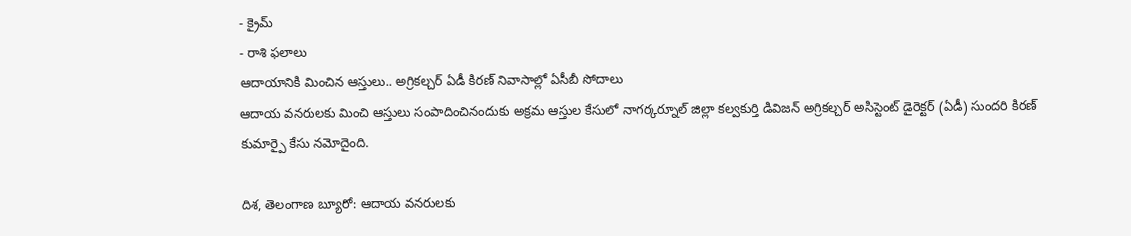- క్రైమ్
- రాశి ఫలాలు
ఆదాయానికి మించిన ఆస్తులు.. అగ్రికల్చర్ ఏడీ కిరణ్ నివాసాల్లో ఏసీబీ సోదాలు
ఆదాయ వనరులకు మించి ఆస్తులు సంపాదించినందుకు అక్రమ ఆస్తుల కేసులో నాగర్కర్నూల్ జిల్లా కల్వకుర్తి డివిజన్ అగ్రికల్చర్ అసిస్టెంట్ డైరెక్టర్ (ఏడీ) సుందరి కిరణ్ కుమార్పై కేసు నమోదైంది.

దిశ, తెలంగాణ బ్యూరో: ఆదాయ వనరులకు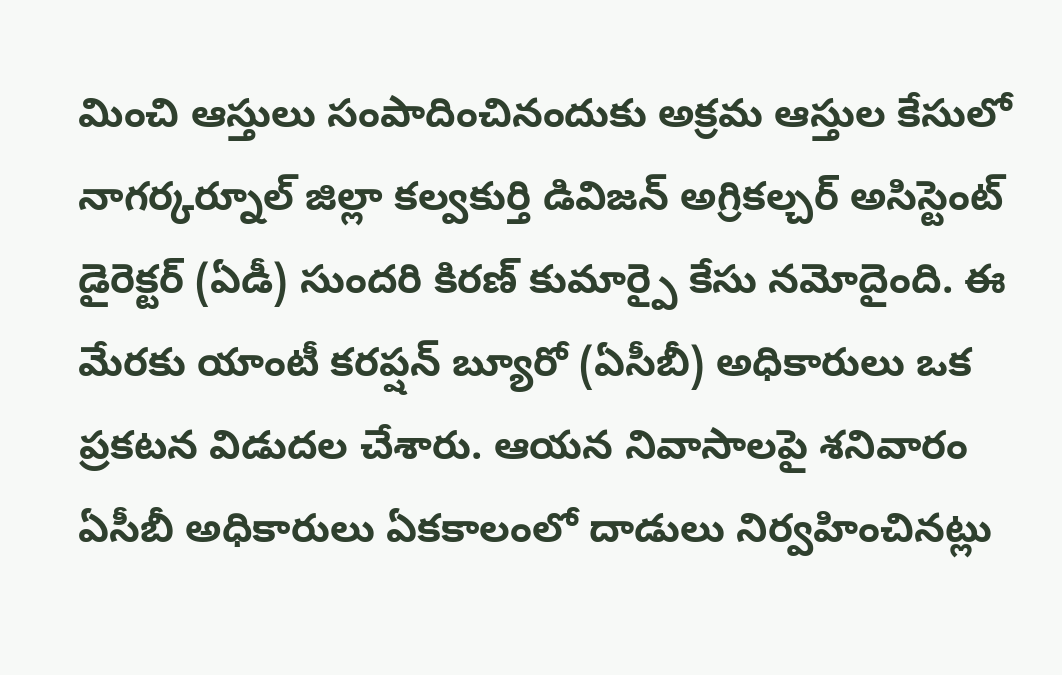మించి ఆస్తులు సంపాదించినందుకు అక్రమ ఆస్తుల కేసులో నాగర్కర్నూల్ జిల్లా కల్వకుర్తి డివిజన్ అగ్రికల్చర్ అసిస్టెంట్ డైరెక్టర్ (ఏడీ) సుందరి కిరణ్ కుమార్పై కేసు నమోదైంది. ఈ మేరకు యాంటీ కరప్షన్ బ్యూరో (ఏసీబీ) అధికారులు ఒక ప్రకటన విడుదల చేశారు. ఆయన నివాసాలపై శనివారం ఏసీబీ అధికారులు ఏకకాలంలో దాడులు నిర్వహించినట్లు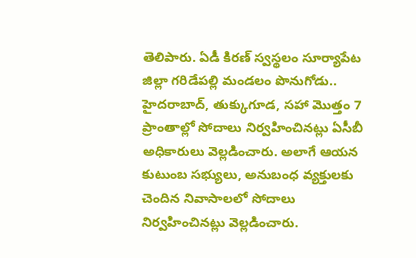తెలిపారు. ఏడీ కిరణ్ స్వస్థలం సూర్యాపేట జిల్లా గరిడేపల్లి మండలం పొనుగోడు.. హైదరాబాద్, తుక్కుగూడ, సహా మొత్తం 7 ప్రాంతాల్లో సోదాలు నిర్వహించినట్లు ఏసీబీ అధికారులు వెల్లడించారు. అలాగే ఆయన కుటుంబ సభ్యులు, అనుబంధ వ్యక్తులకు చెందిన నివాసాలలో సోదాలు నిర్వహించినట్లు వెల్లడించారు.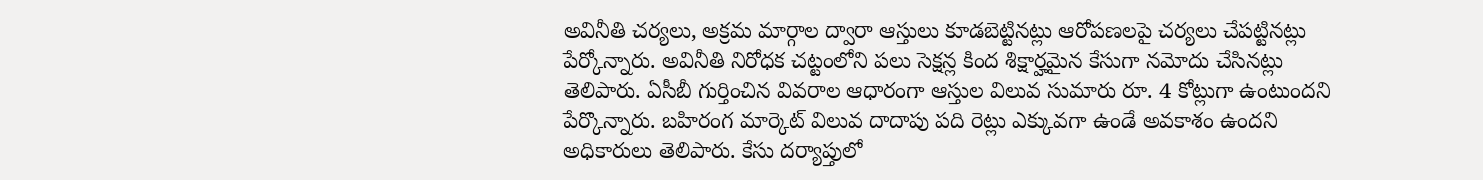అవినీతి చర్యలు, అక్రమ మార్గాల ద్వారా ఆస్తులు కూడబెట్టినట్లు ఆరోపణలపై చర్యలు చేపట్టినట్లు పేర్కోన్నారు. అవినీతి నిరోధక చట్టంలోని పలు సెక్షన్ల కింద శిక్షార్హమైన కేసుగా నమోదు చేసినట్లు తెలిపారు. ఏసీబీ గుర్తించిన వివరాల ఆధారంగా ఆస్తుల విలువ సుమారు రూ. 4 కోట్లుగా ఉంటుందని పేర్కొన్నారు. బహిరంగ మార్కెట్ విలువ దాదాపు పది రెట్లు ఎక్కువగా ఉండే అవకాశం ఉందని అధికారులు తెలిపారు. కేసు దర్యాప్తులో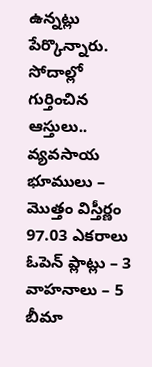ఉన్నట్లు పేర్కొన్నారు.
సోదాల్లో గుర్తించిన ఆస్తులు..
వ్యవసాయ భూములు – మొత్తం విస్తీర్ణం 97.03 ఎకరాలు
ఓపెన్ ప్లాట్లు – 3
వాహనాలు – 5
బీమా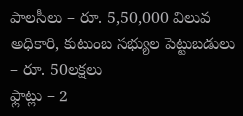పాలసీలు – రూ. 5,50,000 విలువ
అధికారి, కుటుంబ సభ్యుల పెట్టుబడులు – రూ. 50లక్షలు
ఫ్లాట్లు – 2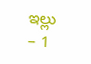ఇల్లు – 1